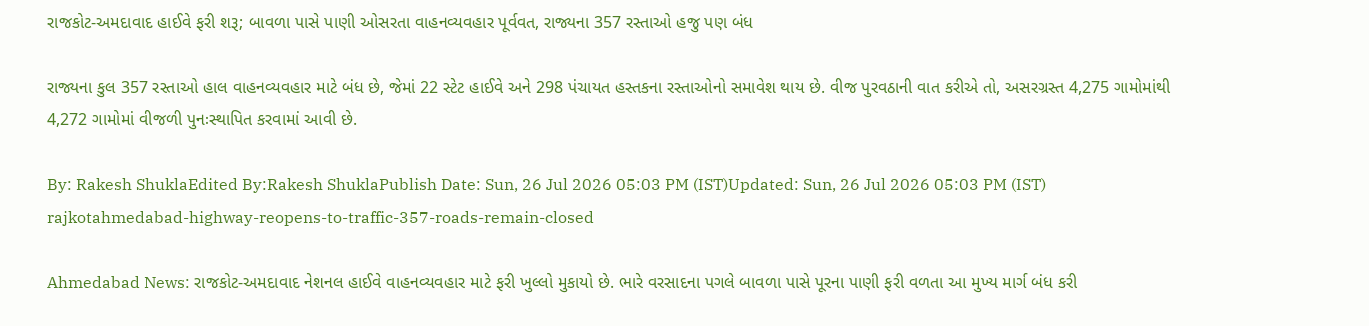રાજકોટ-અમદાવાદ હાઈવે ફરી શરૂ; બાવળા પાસે પાણી ઓસરતા વાહનવ્યવહાર પૂર્વવત, રાજ્યના 357 રસ્તાઓ હજુ પણ બંધ

રાજ્યના કુલ 357 રસ્તાઓ હાલ વાહનવ્યવહાર માટે બંધ છે, જેમાં 22 સ્ટેટ હાઈવે અને 298 પંચાયત હસ્તકના રસ્તાઓનો સમાવેશ થાય છે. વીજ પુરવઠાની વાત કરીએ તો, અસરગ્રસ્ત 4,275 ગામોમાંથી 4,272 ગામોમાં વીજળી પુનઃસ્થાપિત કરવામાં આવી છે.

By: Rakesh ShuklaEdited By:Rakesh ShuklaPublish Date: Sun, 26 Jul 2026 05:03 PM (IST)Updated: Sun, 26 Jul 2026 05:03 PM (IST)
rajkotahmedabad-highway-reopens-to-traffic-357-roads-remain-closed

Ahmedabad News: રાજકોટ-અમદાવાદ નેશનલ હાઈવે વાહનવ્યવહાર માટે ફરી ખુલ્લો મુકાયો છે. ભારે વરસાદના પગલે બાવળા પાસે પૂરના પાણી ફરી વળતા આ મુખ્ય માર્ગ બંધ કરી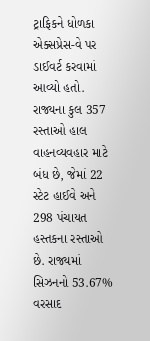ટ્રાફિકને ધોળકા એક્સપ્રેસ-વે પર ડાઈવર્ટ કરવામાં આવ્યો હતો. રાજ્યના કુલ 357 રસ્તાઓ હાલ વાહનવ્યવહાર માટે બંધ છે, જેમાં 22 સ્ટેટ હાઈવે અને 298 પંચાયત હસ્તકના રસ્તાઓ છે. રાજ્યમાં સિઝનનો 53.67% વરસાદ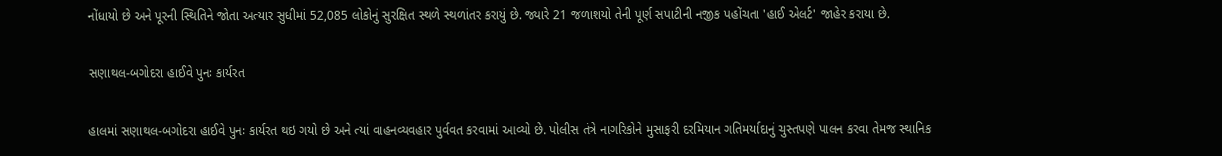નોંધાયો છે અને પૂરની સ્થિતિને જોતા અત્યાર સુધીમાં 52,085 લોકોનું સુરક્ષિત સ્થળે સ્થળાંતર કરાયું છે. જ્યારે 21 જળાશયો તેની પૂર્ણ સપાટીની નજીક પહોંચતા 'હાઈ એલર્ટ' જાહેર કરાયા છે.

સણાથલ-બગોદરા હાઈવે પુનઃ કાર્યરત

હાલમાં સણાથલ-બગોદરા હાઈવે પુનઃ કાર્યરત થઇ ગયો છે અને ત્યાં વાહનવ્યવહાર પુર્વવત કરવામાં આવ્યો છે. પોલીસ તંત્રે નાગરિકોને મુસાફરી દરમિયાન ગતિમર્યાદાનું ચુસ્તપણે પાલન કરવા તેમજ સ્થાનિક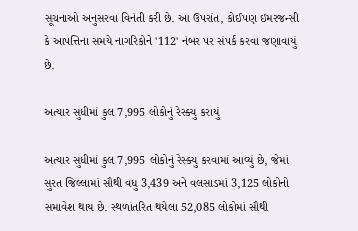સૂચનાઓ અનુસરવા વિનંતી કરી છે. આ ઉપરાંત, કોઈપણ ઇમરજન્સી કે આપત્તિના સમયે નાગરિકોને '112' નંબર પર સંપર્ક કરવા જણાવાયું છે.

અત્યાર સુધીમાં કુલ 7,995 લોકોનું રેસ્ક્યુ કરાયું

અત્યાર સુધીમાં કુલ 7,995 લોકોનું રેસ્ક્યુ કરવામાં આવ્યું છે, જેમાં સુરત જિલ્લામાં સૌથી વધુ 3,439 અને વલસાડમાં 3,125 લોકોનો સમાવેશ થાય છે. સ્થળાંતરિત થયેલા 52,085 લોકોમાં સૌથી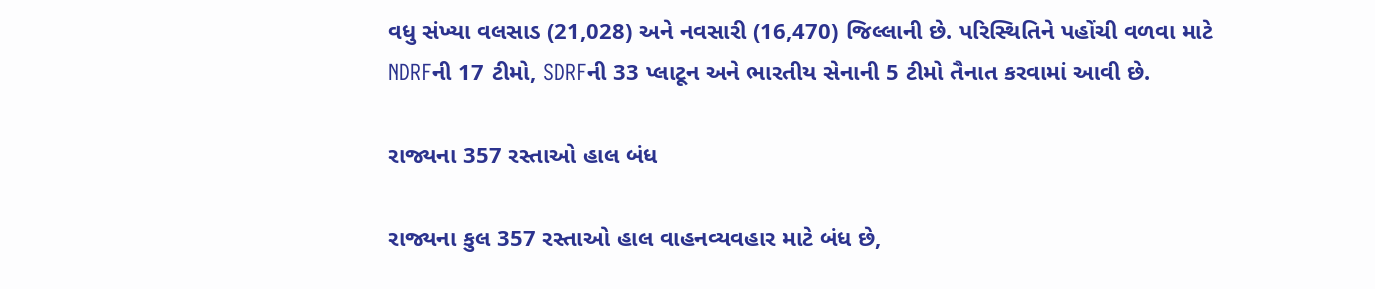વધુ સંખ્યા વલસાડ (21,028) અને નવસારી (16,470) જિલ્લાની છે. પરિસ્થિતિને પહોંચી વળવા માટે NDRFની 17 ટીમો, SDRFની 33 પ્લાટૂન અને ભારતીય સેનાની 5 ટીમો તૈનાત કરવામાં આવી છે.

રાજ્યના 357 રસ્તાઓ હાલ બંધ

રાજ્યના કુલ 357 રસ્તાઓ હાલ વાહનવ્યવહાર માટે બંધ છે,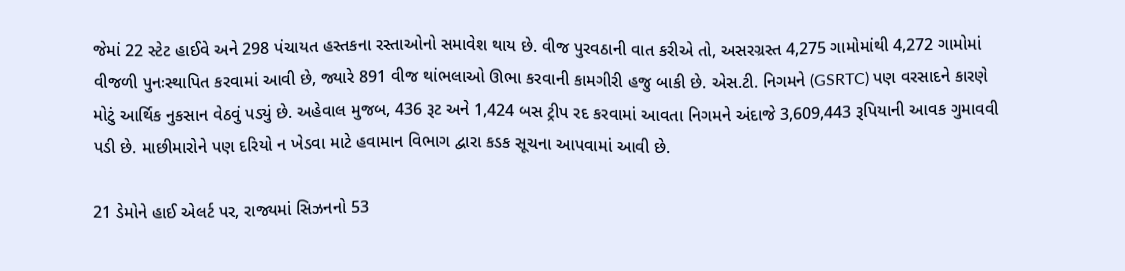જેમાં 22 સ્ટેટ હાઈવે અને 298 પંચાયત હસ્તકના રસ્તાઓનો સમાવેશ થાય છે. વીજ પુરવઠાની વાત કરીએ તો, અસરગ્રસ્ત 4,275 ગામોમાંથી 4,272 ગામોમાં વીજળી પુનઃસ્થાપિત કરવામાં આવી છે, જ્યારે 891 વીજ થાંભલાઓ ઊભા કરવાની કામગીરી હજુ બાકી છે. એસ.ટી. નિગમને (GSRTC) પણ વરસાદને કારણે મોટું આર્થિક નુકસાન વેઠવું પડ્યું છે. અહેવાલ મુજબ, 436 રૂટ અને 1,424 બસ ટ્રીપ રદ કરવામાં આવતા નિગમને અંદાજે 3,609,443 રૂપિયાની આવક ગુમાવવી પડી છે. માછીમારોને પણ દરિયો ન ખેડવા માટે હવામાન વિભાગ દ્વારા કડક સૂચના આપવામાં આવી છે.

21 ડેમોને હાઈ એલર્ટ પર, રાજ્યમાં સિઝનનો 53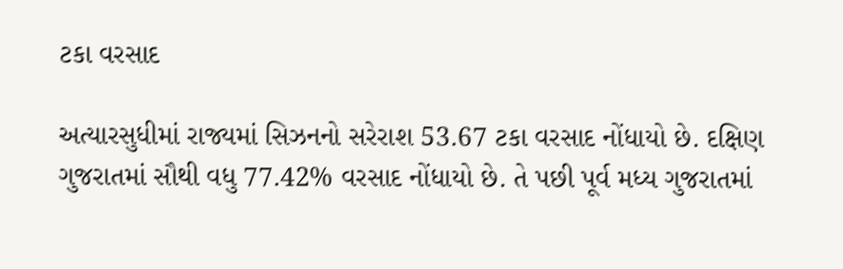ટકા વરસાદ

અત્યારસુધીમાં રાજ્યમાં સિઝનનો સરેરાશ 53.67 ટકા વરસાદ નોંધાયો છે. દક્ષિણ ગુજરાતમાં સૌથી વધુ 77.42% વરસાદ નોંધાયો છે. તે પછી પૂર્વ મધ્ય ગુજરાતમાં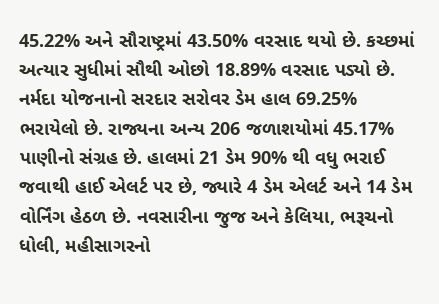45.22% અને સૌરાષ્ટ્રમાં 43.50% વરસાદ થયો છે. કચ્છમાં અત્યાર સુધીમાં સૌથી ઓછો 18.89% વરસાદ પડ્યો છે. નર્મદા યોજનાનો સરદાર સરોવર ડેમ હાલ 69.25% ભરાયેલો છે. રાજ્યના અન્ય 206 જળાશયોમાં 45.17% પાણીનો સંગ્રહ છે. હાલમાં 21 ડેમ 90% થી વધુ ભરાઈ જવાથી હાઈ એલર્ટ પર છે, જ્યારે 4 ડેમ એલર્ટ અને 14 ડેમ વોર્નિંગ હેઠળ છે. નવસારીના જુજ અને કેલિયા, ભરૂચનો ધોલી, મહીસાગરનો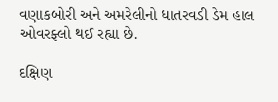વણાકબોરી અને અમરેલીનો ધાતરવડી ડેમ હાલ ઓવરફ્લો થઈ રહ્યા છે.

દક્ષિણ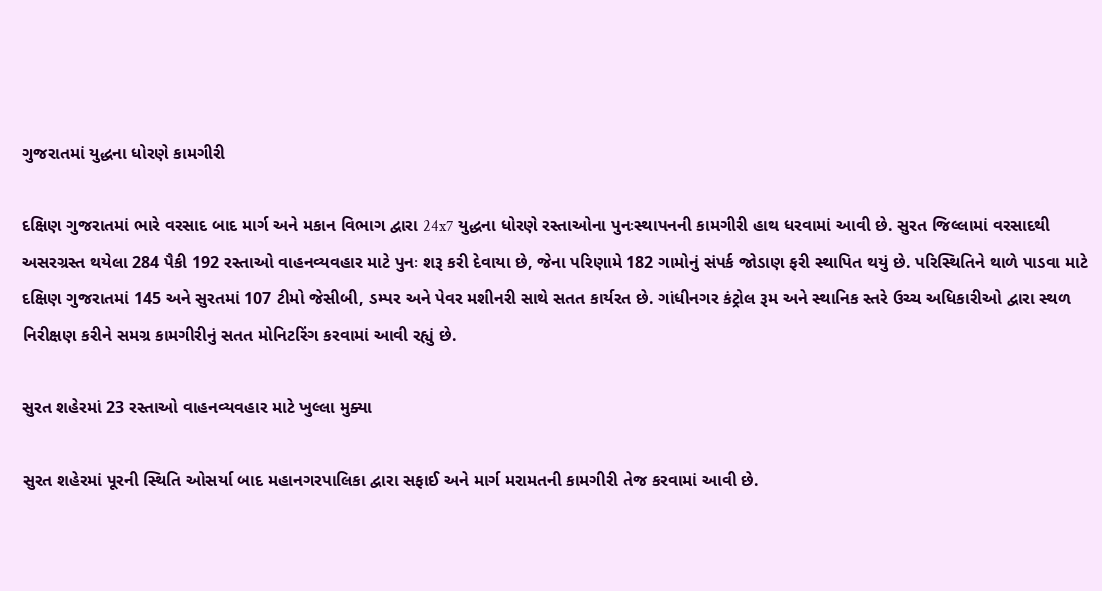ગુજરાતમાં યુદ્ધના ધોરણે કામગીરી

દક્ષિણ ગુજરાતમાં ભારે વરસાદ બાદ માર્ગ અને મકાન વિભાગ દ્વારા 24x7 યુદ્ધના ધોરણે રસ્તાઓના પુનઃસ્થાપનની કામગીરી હાથ ધરવામાં આવી છે. સુરત જિલ્લામાં વરસાદથી અસરગ્રસ્ત થયેલા 284 પૈકી 192 રસ્તાઓ વાહનવ્યવહાર માટે પુનઃ શરૂ કરી દેવાયા છે, જેના પરિણામે 182 ગામોનું સંપર્ક જોડાણ ફરી સ્થાપિત થયું છે. પરિસ્થિતિને થાળે પાડવા માટે દક્ષિણ ગુજરાતમાં 145 અને સુરતમાં 107 ટીમો જેસીબી, ડમ્પર અને પેવર મશીનરી સાથે સતત કાર્યરત છે. ગાંધીનગર કંટ્રોલ રૂમ અને સ્થાનિક સ્તરે ઉચ્ચ અધિકારીઓ દ્વારા સ્થળ નિરીક્ષણ કરીને સમગ્ર કામગીરીનું સતત મોનિટરિંગ કરવામાં આવી રહ્યું છે.

સુરત શહેરમાં 23 રસ્તાઓ વાહનવ્યવહાર માટે ખુલ્લા મુક્યા

સુરત શહેરમાં પૂરની સ્થિતિ ઓસર્યા બાદ મહાનગરપાલિકા દ્વારા સફાઈ અને માર્ગ મરામતની કામગીરી તેજ કરવામાં આવી છે.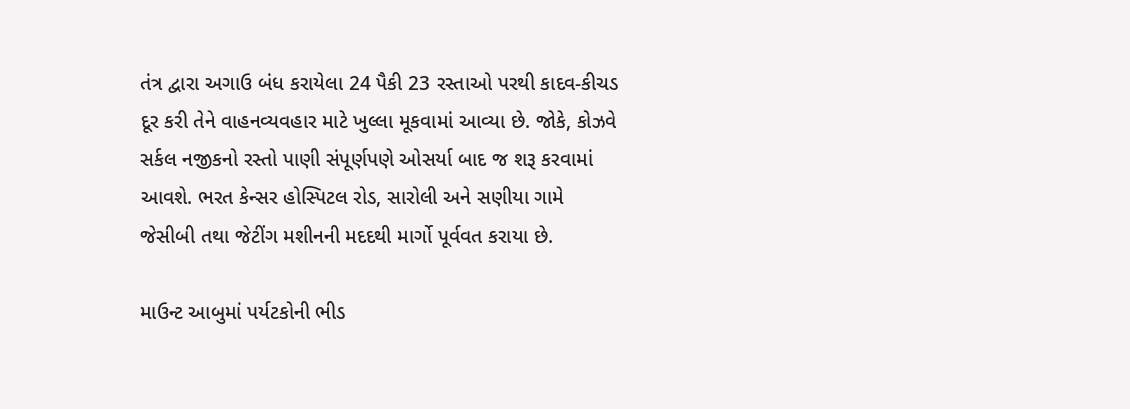તંત્ર દ્વારા અગાઉ બંધ કરાયેલા 24 પૈકી 23 રસ્તાઓ પરથી કાદવ-કીચડ દૂર કરી તેને વાહનવ્યવહાર માટે ખુલ્લા મૂકવામાં આવ્યા છે. જોકે, કોઝવે સર્કલ નજીકનો રસ્તો પાણી સંપૂર્ણપણે ઓસર્યા બાદ જ શરૂ કરવામાં આવશે. ભરત કેન્સર હોસ્પિટલ રોડ, સારોલી અને સણીયા ગામે જેસીબી તથા જેટીંગ મશીનની મદદથી માર્ગો પૂર્વવત કરાયા છે.

માઉન્ટ આબુમાં પર્યટકોની ભીડ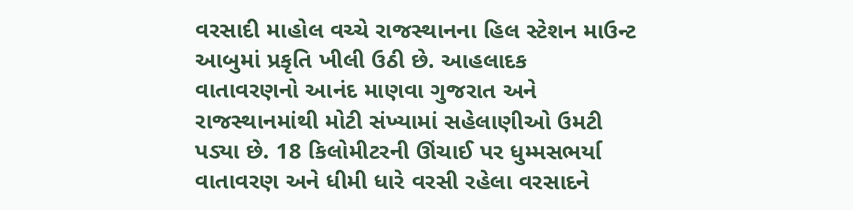વરસાદી માહોલ વચ્ચે રાજસ્થાનના હિલ સ્ટેશન માઉન્ટ આબુમાં પ્રકૃતિ ખીલી ઉઠી છે. આહલાદક વાતાવરણનો આનંદ માણવા ગુજરાત અને રાજસ્થાનમાંથી મોટી સંખ્યામાં સહેલાણીઓ ઉમટી પડ્યા છે. 18 કિલોમીટરની ઊંચાઈ પર ધુમ્મસભર્યા વાતાવરણ અને ધીમી ધારે વરસી રહેલા વરસાદને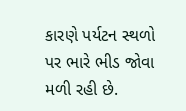કારણે પર્યટન સ્થળો પર ભારે ભીડ જોવા મળી રહી છે.